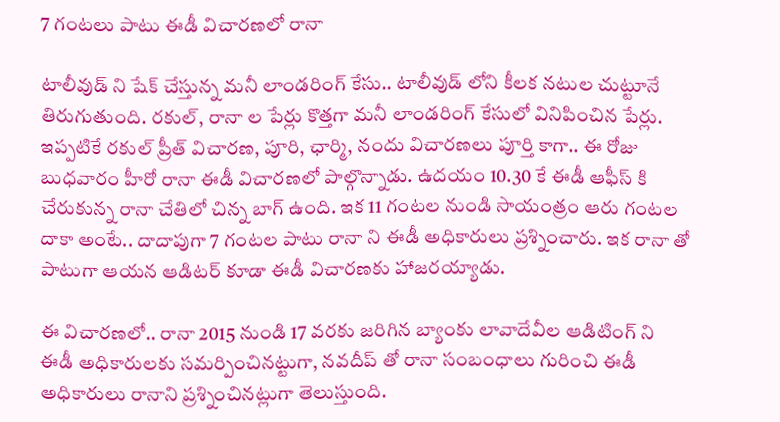7 గంటలు పాటు ఈడీ విచారణలో రానా

టాలీవుడ్ ని షేక్ చేస్తున్న మనీ లాండరింగ్ కేసు.. టాలీవుడ్ లోని కీలక నటుల చుట్టూనే తిరుగుతుంది. రకుల్, రానా ల పేర్లు కొత్తగా మనీ లాండరింగ్ కేసులో వినిపించిన పేర్లు. ఇప్పటికే రకుల్ ప్రీత్ విచారణ, పూరి, ఛార్మి, నందు విచారణలు పూర్తి కాగా.. ఈ రోజు బుధవారం హీరో రానా ఈడీ విచారణలో పాల్గొన్నాడు. ఉదయం 10.30 కే ఈడీ ఆఫీస్ కి చేరుకున్న రానా చేతిలో చిన్న బాగ్ ఉంది. ఇక 11 గంటల నుండి సాయంత్రం ఆరు గంటల దాకా అంటే.. దాదాపుగా 7 గంటల పాటు రానా ని ఈడీ అధికారులు ప్రశ్నించారు. ఇక రానా తో పాటుగా ఆయన ఆడిటర్ కూడా ఈడీ విచారణకు హాజరయ్యాడు.

ఈ విచారణలో.. రానా 2015 నుండి 17 వరకు జరిగిన బ్యాంకు లావాదేవీల ఆడిటింగ్ ని ఈడీ అధికారులకు సమర్పించినట్టుగా, నవదీప్ తో రానా సంబంధాలు గురించి ఈడీ అధికారులు రానాని ప్రశ్నించినట్లుగా తెలుస్తుంది.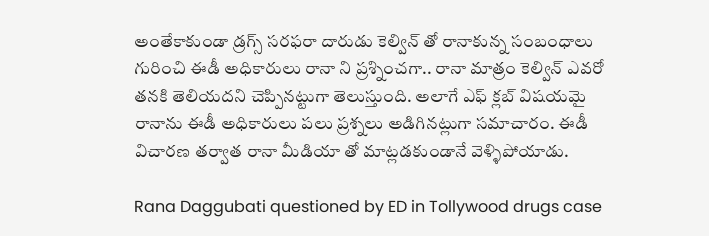అంతేకాకుండా డ్రగ్స్ సరఫరా దారుడు కెల్విన్ తో రానాకున్న సంబంధాలు గురించి ఈడీ అధికారులు రానా ని ప్రశ్నించగా.. రానా మాత్రం కెల్విన్ ఎవరో తనకి తెలియదని చెప్పినట్టుగా తెలుస్తుంది. అలాగే ఎఫ్‌ క్లబ్ విషయమై రానాను ఈడీ అధికారులు పలు ప్రశ్నలు అడిగినట్లుగా సమాచారం. ఈడీ విచారణ తర్వాత రానా మీడియా తో మాట్లడకుండానే వెళ్ళిపోయాడు.

Rana Daggubati questioned by ED in Tollywood drugs case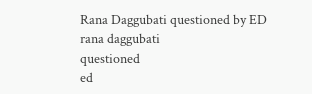Rana Daggubati questioned by ED
rana daggubati
questioned
ed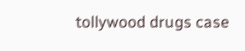tollywood drugs case